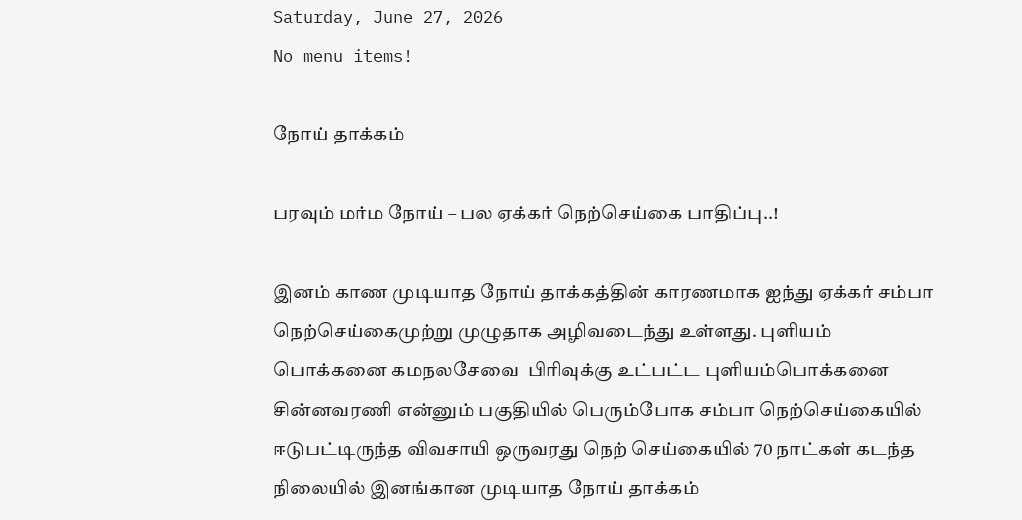Saturday, June 27, 2026
No menu items!

நோய் தாக்கம்

பரவும் மர்ம நோய் – பல ஏக்கர் நெற்செய்கை பாதிப்பு..!

இனம் காண முடியாத நோய் தாக்கத்தின் காரணமாக ஐந்து ஏக்கர் சம்பா நெற்செய்கைமுற்று முழுதாக அழிவடைந்து உள்ளது. புளியம் பொக்கனை கமநலசேவை  பிரிவுக்கு உட்பட்ட புளியம்பொக்கனை சின்னவரணி என்னும் பகுதியில் பெரும்போக சம்பா நெற்செய்கையில் ஈடுபட்டிருந்த விவசாயி ஒருவரது நெற் செய்கையில் 70 நாட்கள் கடந்த நிலையில் இனங்கான முடியாத நோய் தாக்கம்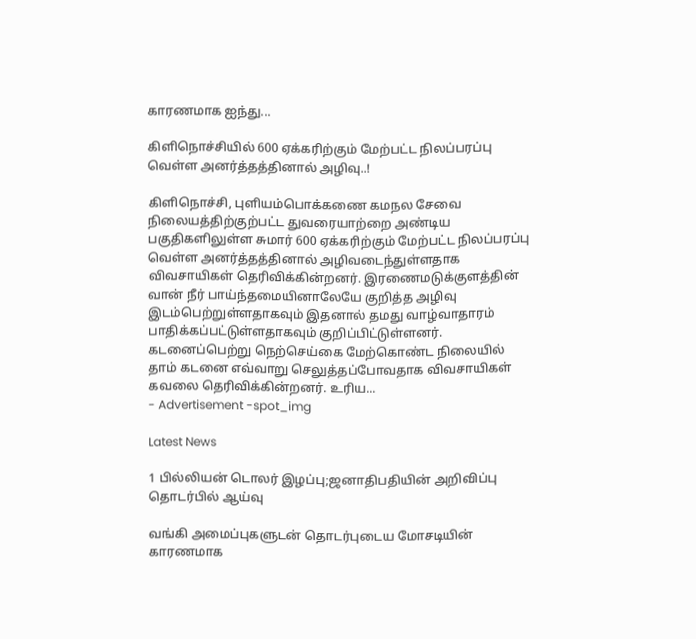காரணமாக ஐந்து...

கிளிநொச்சியில் 600 ஏக்கரிற்கும் மேற்பட்ட நிலப்பரப்பு வெள்ள அனர்த்தத்தினால் அழிவு..!

கிளிநொச்சி, புளியம்பொக்கணை கமநல சேவை நிலையத்திற்குற்பட்ட துவரையாற்றை அண்டிய பகுதிகளிலுள்ள சுமார் 600 ஏக்கரிற்கும் மேற்பட்ட நிலப்பரப்பு வெள்ள அனர்த்தத்தினால் அழிவடைந்துள்ளதாக விவசாயிகள் தெரிவிக்கின்றனர். இரணைமடுக்குளத்தின் வான் நீர் பாய்ந்தமையினாலேயே குறித்த அழிவு இடம்பெற்றுள்ளதாகவும் இதனால் தமது வாழ்வாதாரம் பாதிக்கப்பட்டுள்ளதாகவும் குறிப்பிட்டுள்ளனர். கடனைப்பெற்று நெற்செய்கை மேற்கொண்ட நிலையில் தாம் கடனை எவ்வாறு செலுத்தப்போவதாக விவசாயிகள் கவலை தெரிவிக்கின்றனர். உரிய...
- Advertisement -spot_img

Latest News

1 பில்லியன் டொலர் இழப்பு;ஜனாதிபதியின் அறிவிப்பு தொடர்பில் ஆய்வு

வங்கி அமைப்புகளுடன் தொடர்புடைய மோசடியின் காரணமாக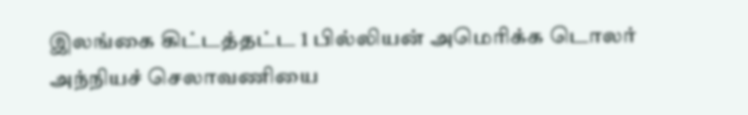இலங்கை கிட்டத்தட்ட 1 பில்லியன் அமெரிக்க டொலர் அந்நியச் செலாவணியை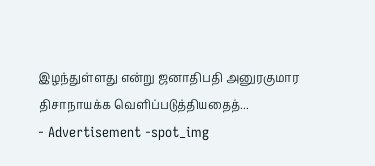இழந்துள்ளது என்று ஜனாதிபதி அனுரகுமார திசாநாயக்க வெளிப்படுத்தியதைத்...
- Advertisement -spot_img